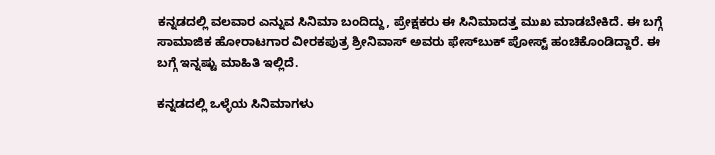ಕನ್ನಡದಲ್ಲಿ ವಲವಾರ ಎನ್ನುವ ಸಿನಿಮಾ ಬಂದಿದ್ದು, ಪ್ರೇಕ್ಷಕರು ಈ ಸಿನಿಮಾದತ್ತ ಮುಖ ಮಾಡಬೇಕಿದೆ. ಈ ಬಗ್ಗೆ ಸಾಮಾಜಿಕ ಹೋರಾಟಗಾರ ವೀರಕಪುತ್ರ ಶ್ರೀನಿವಾಸ್‌ ಅವರು ಫೇಸ್‌ಬುಕ್‌ ಪೋಸ್ಟ್‌ ಹಂಚಿಕೊಂಡಿದ್ದಾರೆ. ಈ ಬಗ್ಗೆ ಇನ್ನಷ್ಟು ಮಾಹಿತಿ ಇಲ್ಲಿದೆ.

ಕನ್ನಡದಲ್ಲಿ ಒಳ್ಳೆಯ ಸಿನಿಮಾಗಳು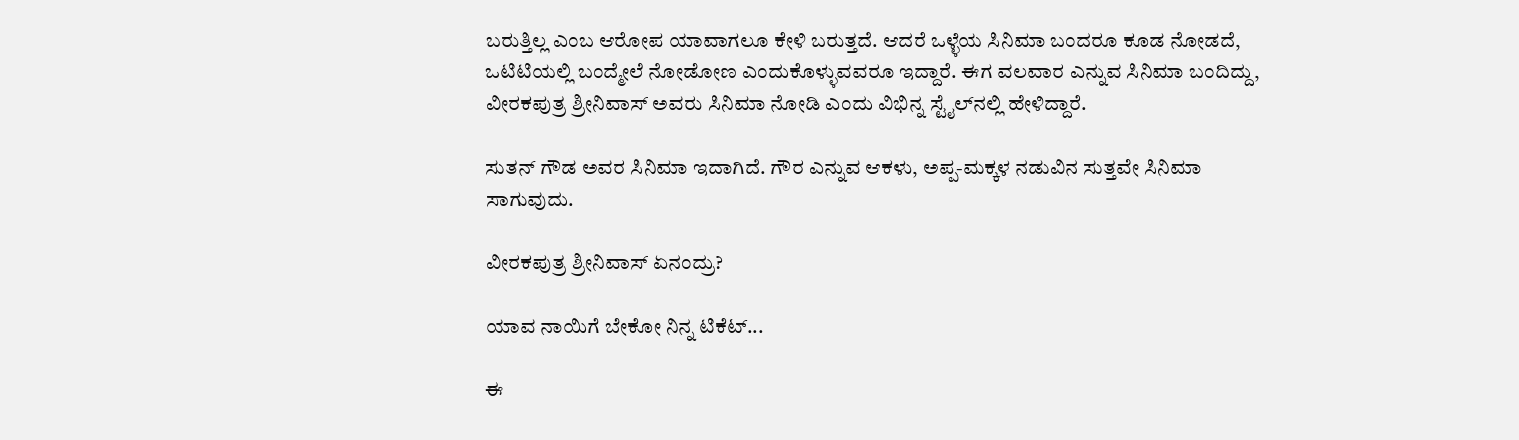ಬರುತ್ತಿಲ್ಲ ಎಂಬ ಆರೋಪ ಯಾವಾಗಲೂ ಕೇಳಿ ಬರುತ್ತದೆ. ಆದರೆ ಒಳ್ಳೆಯ ಸಿನಿಮಾ ಬಂದರೂ ಕೂಡ ನೋಡದೆ, ಒಟಿಟಿಯಲ್ಲಿ ಬಂದ್ಮೇಲೆ ನೋಡೋಣ ಎಂದುಕೊಳ್ಳುವವರೂ ಇದ್ದಾರೆ. ಈಗ ವಲವಾರ ಎನ್ನುವ ಸಿನಿಮಾ ಬಂದಿದ್ದು, ವೀರಕಪುತ್ರ ಶ್ರೀನಿವಾಸ್‌ ಅವರು ಸಿನಿಮಾ ನೋಡಿ ಎಂದು ವಿಭಿನ್ನ ಸ್ಟೈಲ್‌ನಲ್ಲಿ ಹೇಳಿದ್ದಾರೆ.

ಸುತನ್‌ ಗೌಡ ಅವರ ಸಿನಿಮಾ ಇದಾಗಿದೆ. ಗೌರ ಎನ್ನುವ ಆಕಳು, ಅಪ್ಪ-ಮಕ್ಕಳ ನಡುವಿನ ಸುತ್ತವೇ ಸಿನಿಮಾ ಸಾಗುವುದು.

ವೀರಕಪುತ್ರ ಶ್ರೀನಿವಾಸ್‌ ಏನಂದ್ರು?

ಯಾವ ನಾಯಿಗೆ ಬೇಕೋ ನಿನ್ನ ಟಿಕೆಟ್...

ಈ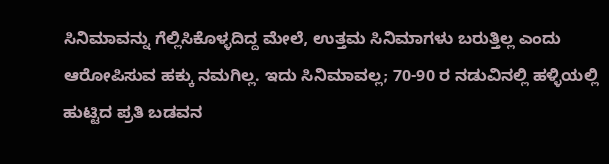ಸಿನಿಮಾವನ್ನು ಗೆಲ್ಲಿಸಿಕೊಳ್ಳದಿದ್ದ ಮೇಲೆ, ಉತ್ತಮ ಸಿನಿಮಾಗಳು ಬರುತ್ತಿಲ್ಲ ಎಂದು ಆರೋಪಿಸುವ ಹಕ್ಕು ನಮಗಿಲ್ಲ. ಇದು ಸಿನಿಮಾವಲ್ಲ; 70-90 ರ ನಡುವಿನಲ್ಲಿ ಹಳ್ಳಿಯಲ್ಲಿ ಹುಟ್ಟಿದ ಪ್ರತಿ ಬಡವನ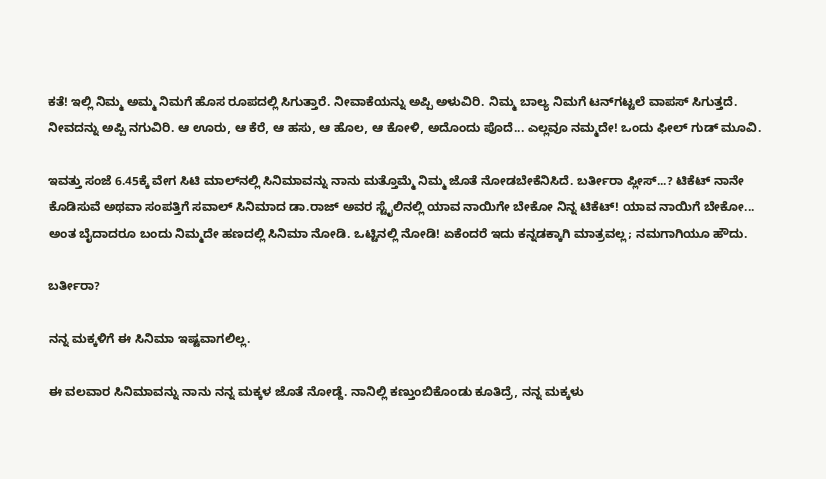ಕತೆ! ಇಲ್ಲಿ ನಿಮ್ಮ ಅಮ್ಮ ನಿಮಗೆ ಹೊಸ ರೂಪದಲ್ಲಿ ಸಿಗುತ್ತಾರೆ. ನೀವಾಕೆಯನ್ನು ಅಪ್ಪಿ ಅಳುವಿರಿ. ನಿಮ್ಮ ಬಾಲ್ಯ ನಿಮಗೆ ಟನ್‌ಗಟ್ಟಲೆ ವಾಪಸ್ ಸಿಗುತ್ತದೆ. ನೀವದನ್ನು ಅಪ್ಪಿ ನಗುವಿರಿ. ಆ ಊರು, ಆ ಕೆರೆ, ಆ ಹಸು, ಆ ಹೊಲ, ಆ ಕೋಳಿ, ಅದೊಂದು ಪೊದೆ... ಎಲ್ಲವೂ ನಮ್ಮದೇ! ಒಂದು ಫೀಲ್ ಗುಡ್ ಮೂವಿ.

ಇವತ್ತು ಸಂಜೆ 6.45ಕ್ಕೆ ವೇಗ ಸಿಟಿ ಮಾಲ್‌ನಲ್ಲಿ ಸಿನಿಮಾವನ್ನು ನಾನು ಮತ್ತೊಮ್ಮೆ ನಿಮ್ಮ ಜೊತೆ ನೋಡಬೇಕೆನಿಸಿದೆ. ಬರ್ತೀರಾ ಪ್ಲೀಸ್...? ಟಿಕೆಟ್ ನಾನೇ ಕೊಡಿಸುವೆ ಅಥವಾ ಸಂಪತ್ತಿಗೆ ಸವಾಲ್ ಸಿನಿಮಾದ ಡಾ.ರಾಜ್ ಅವರ ಸ್ಟೈಲಿನಲ್ಲಿ ಯಾವ ನಾಯಿಗೇ ಬೇಕೋ ನಿನ್ನ ಟಿಕೆಟ್! ಯಾವ ನಾಯಿಗೆ ಬೇಕೋ... ಅಂತ ಬೈದಾದರೂ ಬಂದು ನಿಮ್ಮದೇ ಹಣದಲ್ಲಿ ಸಿನಿಮಾ ನೋಡಿ. ಒಟ್ಟಿನಲ್ಲಿ ನೋಡಿ! ಏಕೆಂದರೆ ಇದು ಕನ್ನಡಕ್ಕಾಗಿ ಮಾತ್ರವಲ್ಲ; ನಮಗಾಗಿಯೂ ಹೌದು.

ಬರ್ತೀರಾ?

ನನ್ನ ಮಕ್ಕಳಿಗೆ ಈ ಸಿನಿಮಾ ಇಷ್ಟವಾಗಲಿಲ್ಲ.

ಈ ವಲವಾರ ಸಿನಿಮಾವನ್ನು ನಾನು ನನ್ನ ಮಕ್ಕಳ ಜೊತೆ ನೋಡ್ದೆ. ನಾನಿಲ್ಲಿ ಕಣ್ತುಂಬಿಕೊಂಡು ಕೂತಿದ್ರೆ, ನನ್ನ ಮಕ್ಕಳು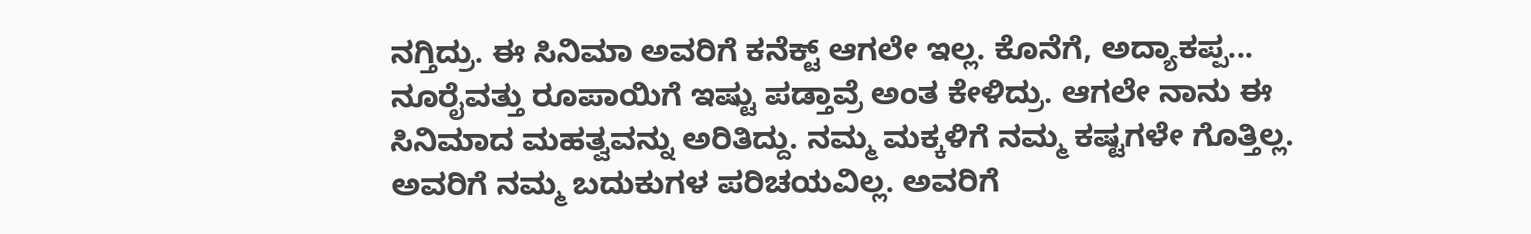ನಗ್ತಿದ್ರು. ಈ ಸಿನಿಮಾ ಅವರಿಗೆ ಕನೆಕ್ಟ್ ಆಗಲೇ ಇಲ್ಲ. ಕೊನೆಗೆ, ಅದ್ಯಾಕಪ್ಪ... ನೂರೈವತ್ತು ರೂಪಾಯಿಗೆ ಇಷ್ಟು ಪಡ್ತಾವ್ರೆ ಅಂತ ಕೇಳಿದ್ರು. ಆಗಲೇ ನಾನು ಈ ಸಿನಿಮಾದ ಮಹತ್ವವನ್ನು ಅರಿತಿದ್ದು. ನಮ್ಮ ಮಕ್ಕಳಿಗೆ ನಮ್ಮ ಕಷ್ಟಗಳೇ ಗೊತ್ತಿಲ್ಲ. ಅವರಿಗೆ ನಮ್ಮ ಬದುಕುಗಳ ಪರಿಚಯವಿಲ್ಲ. ಅವರಿಗೆ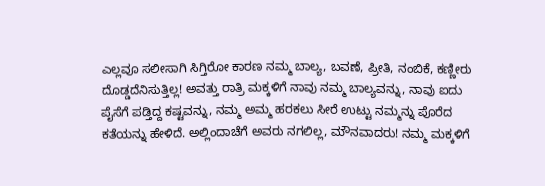ಎಲ್ಲವೂ ಸಲೀಸಾಗಿ ಸಿಗ್ತಿರೋ ಕಾರಣ ನಮ್ಮ ಬಾಲ್ಯ, ಬವಣೆ, ಪ್ರೀತಿ, ನಂಬಿಕೆ, ಕಣ್ಣೀರು ದೊಡ್ಡದೆನಿಸುತ್ತಿಲ್ಲ! ಅವತ್ತು ರಾತ್ರಿ ಮಕ್ಕಳಿಗೆ ನಾವು ನಮ್ಮ ಬಾಲ್ಯವನ್ನು, ನಾವು ಐದು ಪೈಸೆಗೆ ಪಡ್ತಿದ್ದ ಕಷ್ಟವನ್ನು, ನಮ್ಮ ಅಮ್ಮ ಹರಕಲು ಸೀರೆ ಉಟ್ಟು ನಮ್ಮನ್ನು ಪೊರೆದ ಕತೆಯನ್ನು ಹೇಳಿದೆ. ಅಲ್ಲಿಂದಾಚೆಗೆ ಅವರು ನಗಲಿಲ್ಲ, ಮೌನವಾದರು! ನಮ್ಮ ಮಕ್ಕಳಿಗೆ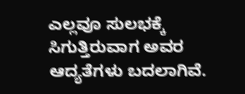ಎಲ್ಲವೂ ಸುಲಭಕ್ಕೆ ಸಿಗುತ್ತಿರುವಾಗ ಅವರ ಆದ್ಯತೆಗಳು ಬದಲಾಗಿವೆ.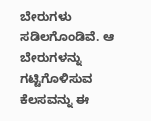ಬೇರುಗಳು ಸಡಿಲಗೊಂಡಿವೆ. ಆ ಬೇರುಗಳನ್ನು ಗಟ್ಟಿಗೊಳಿಸುವ ಕೆಲಸವನ್ನು ಈ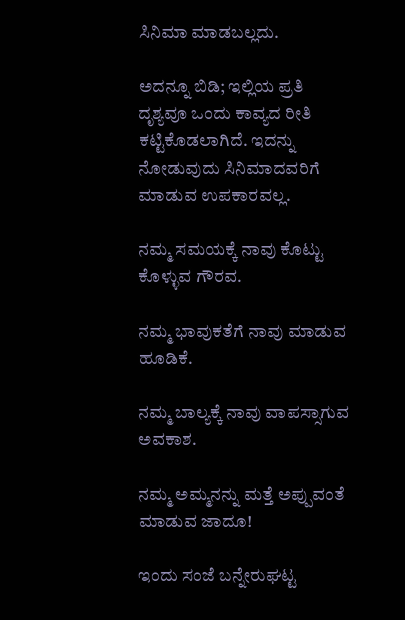ಸಿನಿಮಾ ಮಾಡಬಲ್ಲದು.

ಅದನ್ನೂ ಬಿಡಿ; ಇಲ್ಲಿಯ ಪ್ರತಿ ದೃಶ್ಯವೂ ಒಂದು ಕಾವ್ಯದ ರೀತಿ ಕಟ್ಟಿಕೊಡಲಾಗಿದೆ. ಇದನ್ನು ನೋಡುವುದು ಸಿನಿಮಾದವರಿಗೆ ಮಾಡುವ ಉಪಕಾರವಲ್ಲ.

ನಮ್ಮ ಸಮಯಕ್ಕೆ ನಾವು ಕೊಟ್ಟು ಕೊಳ್ಳುವ ಗೌರವ.

ನಮ್ಮ ಭಾವುಕತೆಗೆ ನಾವು ಮಾಡುವ ಹೂಡಿಕೆ.

ನಮ್ಮ ಬಾಲ್ಯಕ್ಕೆ ನಾವು ವಾಪಸ್ಸಾಗುವ ಅವಕಾಶ.

ನಮ್ಮ ಅಮ್ಮನನ್ನು ಮತ್ತೆ ಅಪ್ಪುವಂತೆ ಮಾಡುವ ಜಾದೂ!

ಇಂದು ಸಂಜೆ ಬನ್ನೇರುಘಟ್ಟ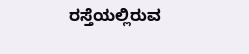ರಸ್ತೆಯಲ್ಲಿರುವ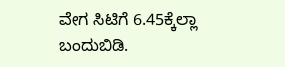ವೇಗ ಸಿಟಿಗೆ 6.45ಕ್ಕೆಲ್ಲಾ ಬಂದುಬಿಡಿ.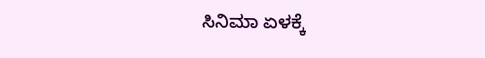ಸಿನಿಮಾ ಏಳಕ್ಕೆ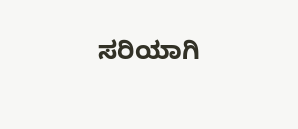ಸರಿಯಾಗಿ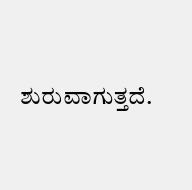ಶುರುವಾಗುತ್ತದೆ.